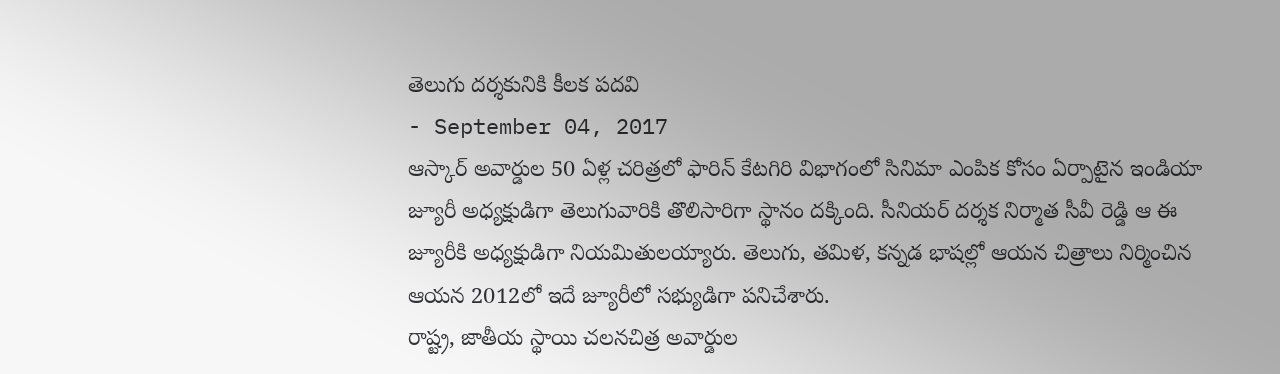తెలుగు దర్శకునికి కీలక పదవి
- September 04, 2017
ఆస్కార్ అవార్డుల 50 ఏళ్ల చరిత్రలో ఫారిన్ కేటగిరి విభాగంలో సినిమా ఎంపిక కోసం ఏర్పాటైన ఇండియా జ్యూరీ అధ్యక్షుడిగా తెలుగువారికి తొలిసారిగా స్థానం దక్కింది. సీనియర్ దర్శక నిర్మాత సీవీ రెడ్డి ఆ ఈ జ్యూరీకి అధ్యక్షుడిగా నియమితులయ్యారు. తెలుగు, తమిళ, కన్నడ భాషల్లో ఆయన చిత్రాలు నిర్మించిన ఆయన 2012లో ఇదే జ్యూరీలో సభ్యుడిగా పనిచేశారు.
రాష్ట్ర, జాతీయ స్థాయి చలనచిత్ర అవార్డుల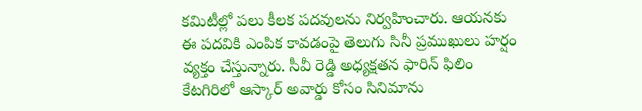కమిటీల్లో పలు కీలక పదవులను నిర్వహించారు. ఆయనకు ఈ పదవికి ఎంపిక కావడంపై తెలుగు సినీ ప్రముఖులు హర్షం వ్యక్తం చేస్తున్నారు. సీవీ రెడ్డి అధ్యక్షతన ఫారిన్ ఫిలిం కేటగిరిలో ఆస్కార్ అవార్డు కోసం సినిమాను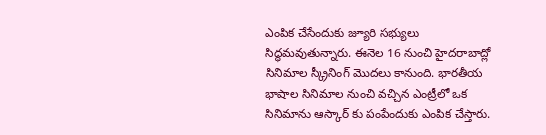ఎంపిక చేసేందుకు జ్యూరి సభ్యులు సిద్ధమవుతున్నారు. ఈనెల 16 నుంచి హైదరాబాద్లో సినిమాల స్క్రీనింగ్ మొదలు కానుంది. భారతీయ భాషాల సినిమాల నుంచి వచ్చిన ఎంట్రీలో ఒక సినిమాను ఆస్కార్ కు పంపేందుకు ఎంపిక చేస్తారు.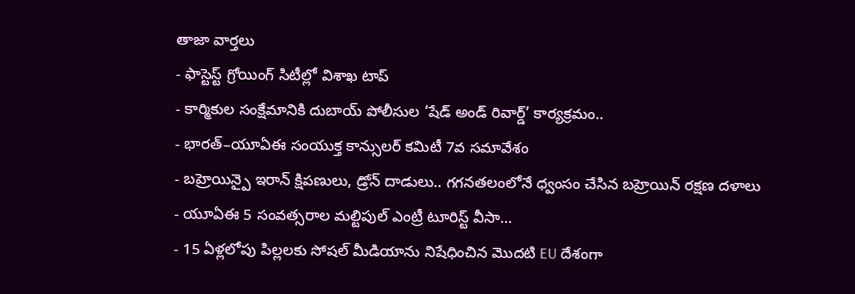తాజా వార్తలు
- ఫాస్టెస్ట్ గ్రోయింగ్ సిటీల్లో విశాఖ టాప్
- కార్మికుల సంక్షేమానికి దుబాయ్ పోలీసుల ‘షేడ్ అండ్ రివార్డ్’ కార్యక్రమం..
- భారత్–యూఏఈ సంయుక్త కాన్సులర్ కమిటీ 7వ సమావేశం
- బహ్రెయిన్పై ఇరాన్ క్షిపణులు, డ్రోన్ దాడులు.. గగనతలంలోనే ధ్వంసం చేసిన బహ్రెయిన్ రక్షణ దళాలు
- యూఏఈ 5 సంవత్సరాల మల్టిపుల్ ఎంట్రీ టూరిస్ట్ వీసా...
- 15 ఏళ్లలోపు పిల్లలకు సోషల్ మీడియాను నిషేధించిన మొదటి EU దేశంగా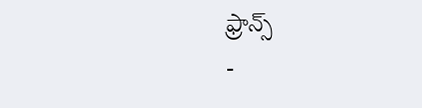ఫ్రాన్స్
-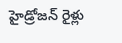హైడ్రోజన్ రైళ్లు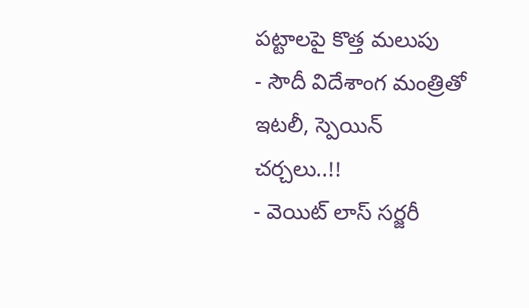పట్టాలపై కొత్త మలుపు
- సౌదీ విదేశాంగ మంత్రితో ఇటలీ, స్పెయిన్ చర్చలు..!!
- వెయిట్ లాస్ సర్జరీ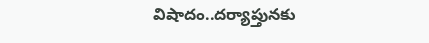విషాదం..దర్యాప్తునకు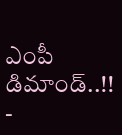ఎంపీ డిమాండ్..!!
-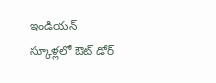ఇండియన్ స్కూళ్లలో ఔట్ డోర్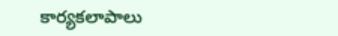కార్యకలాపాలు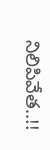నిలిపివేత..!!